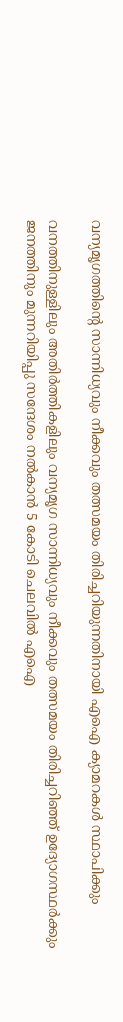വന്യമൃഗത്തിന്റെ സാന്നിധ്യവും നീക്കവും തത്സമയം തിരിച്ചറിയുന്നതിനായി എഐ ക്യാമറകൾ സ്ഥാപിക്കും

വനത്തിനുള്ളിലും അതിർത്തികളിലും വന്യമൃഗ സാന്നിധ്യവും നീക്കവും തത്സമയം തിരിച്ചറിഞ്ഞ് ഉദ്യോഗസ്ഥർക്കും ജനത്തിനും മുന്നറിയിപ്പു സന്ദേശം നൽകാൻ 5 കോടി ചെലവിൽ എഐ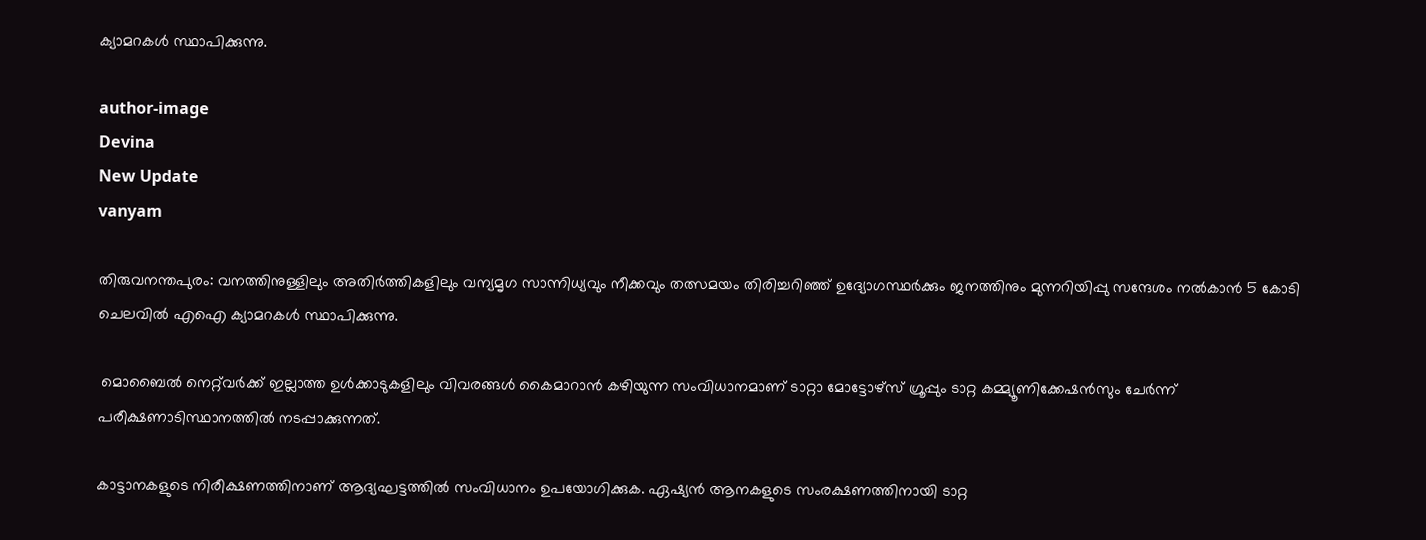ക്യാമറകൾ സ്ഥാപിക്കുന്നു.

author-image
Devina
New Update
vanyam

തിരുവനന്തപുരം: വനത്തിനുള്ളിലും അതിർത്തികളിലും വന്യമൃഗ സാന്നിധ്യവും നീക്കവും തത്സമയം തിരിച്ചറിഞ്ഞ് ഉദ്യോഗസ്ഥർക്കും ജനത്തിനും മുന്നറിയിപ്പു സന്ദേശം നൽകാൻ 5 കോടി ചെലവിൽ എഐ ക്യാമറകൾ സ്ഥാപിക്കുന്നു.

 മൊബൈൽ നെറ്റ്‌വർക്ക് ഇല്ലാത്ത ഉൾക്കാടുകളിലും വിവരങ്ങൾ കൈമാറാൻ കഴിയുന്ന സംവിധാനമാണ് ടാറ്റാ മോട്ടോഴ്‌സ് ഗ്രൂപ്പും ടാറ്റ കമ്മ്യൂണിക്കേഷൻസും ചേർന്ന് പരീക്ഷണാടിസ്ഥാനത്തിൽ നടപ്പാക്കുന്നത്.

കാട്ടാനകളുടെ നിരീക്ഷണത്തിനാണ് ആദ്യഘട്ടത്തിൽ സംവിധാനം ഉപയോഗിക്കുക. ഏഷ്യൻ ആനകളുടെ സംരക്ഷണത്തിനായി ടാറ്റ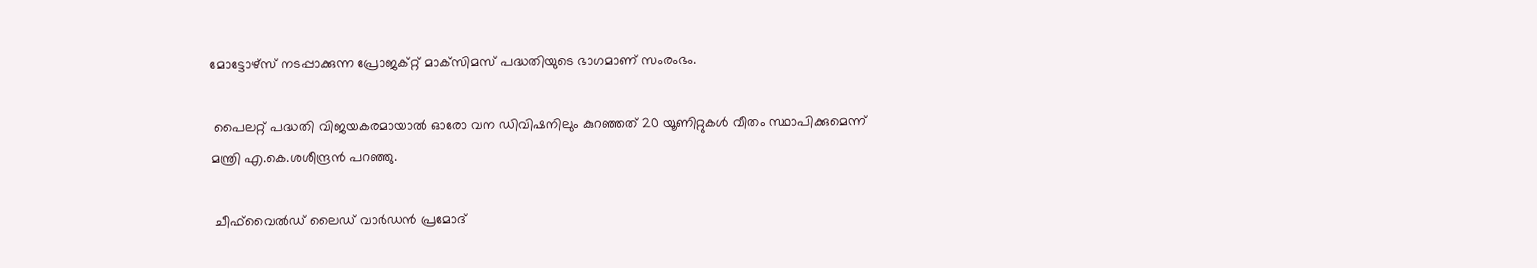മോട്ടോഴ്‌സ് നടപ്പാക്കുന്ന പ്രോജക്റ്റ് മാക്‌സിമസ് പദ്ധതിയുടെ ഭാഗമാണ് സംരംഭം.

 പൈലറ്റ് പദ്ധതി വിജയകരമായാൽ ഓരോ വന ഡിവിഷനിലും കുറഞ്ഞത് 20 യൂണിറ്റുകൾ വീതം സ്ഥാപിക്കുമെന്ന് മന്ത്രി എ.കെ.ശശീന്ദ്രൻ പറഞ്ഞു.

 ചീഫ്‌വൈൽഡ് ലൈഡ് വാർഡൻ പ്രമോദ്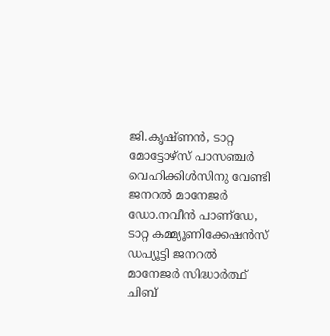ജി.കൃഷ്ണൻ, ടാറ്റ മോട്ടോഴ്‌സ് പാസഞ്ചർ വെഹിക്കിൾസിനു വേണ്ടി ജനറൽ മാനേജർ ഡോ.നവീൻ പാണ്‌ഡേ, ടാറ്റ കമ്മ്യൂണിക്കേഷൻസ് ഡപ്യൂട്ടി ജനറൽ മാനേജർ സിദ്ധാർത്ഥ് ചിബ്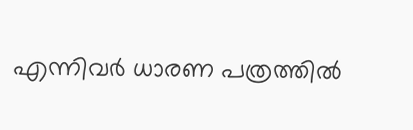എന്നിവർ ധാരണ പത്രത്തിൽ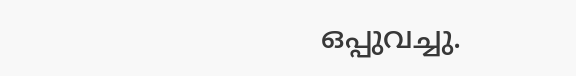ഒപ്പുവച്ചു.